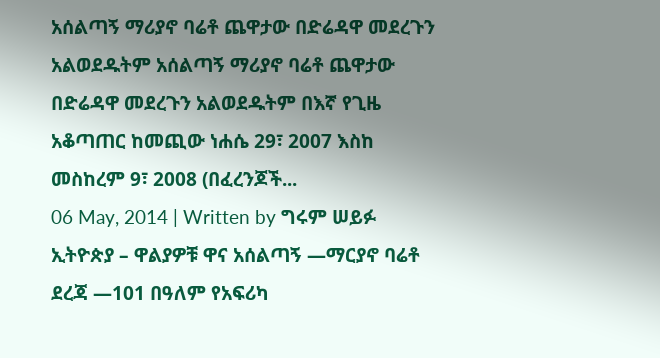አሰልጣኝ ማሪያኖ ባሬቶ ጨዋታው በድሬዳዋ መደረጉን አልወደዱትም አሰልጣኝ ማሪያኖ ባሬቶ ጨዋታው በድሬዳዋ መደረጉን አልወደዱትም በእኛ የጊዜ አቆጣጠር ከመጪው ነሐሴ 29፣ 2007 እስከ መስከረም 9፣ 2008 (በፈረንጆች...
06 May, 2014 | Written by ግሩም ሠይፉ ኢትዮጵያ – ዋልያዎቹ ዋና አሰልጣኝ —ማርያኖ ባሬቶ ደረጃ —101 በዓለም የአፍሪካ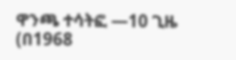ዋንጫ ተሳትፎ —10 ጊዜ (በ1968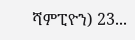ሻምፒዮን) 23...